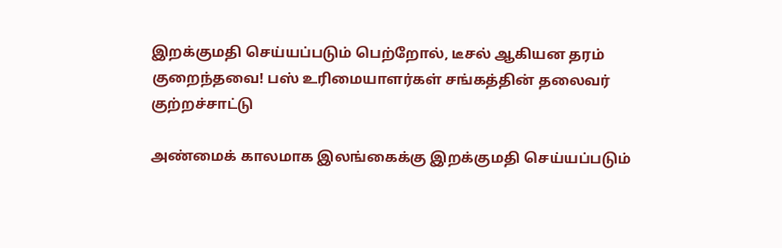இறக்குமதி செய்யப்படும் பெற்றோல், டீசல் ஆகியன தரம் குறைந்தவை! பஸ் உரிமையாளர்கள் சங்கத்தின் தலைவர் குற்றச்சாட்டு

அண்மைக் காலமாக இலங்கைக்கு இறக்குமதி செய்யப்படும்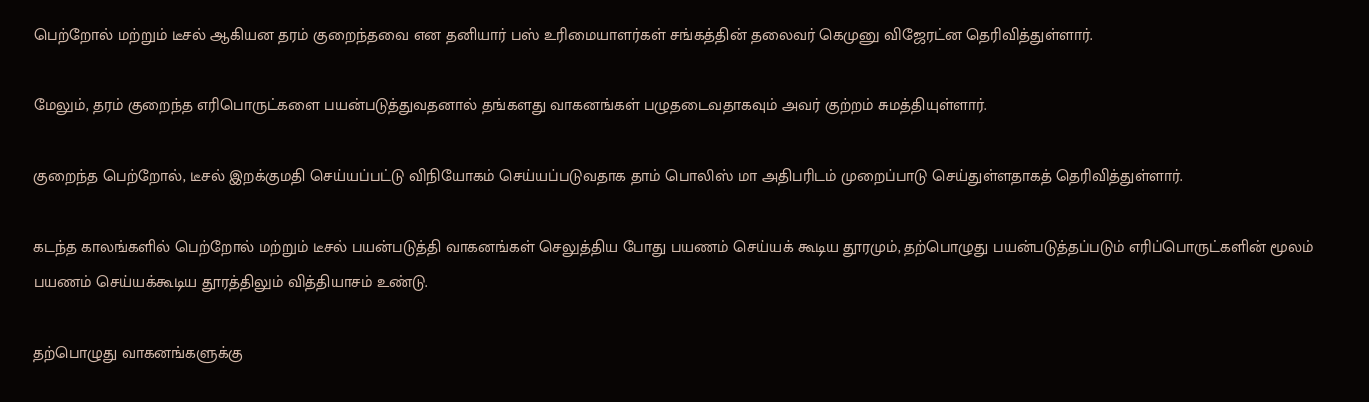பெற்றோல் மற்றும் டீசல் ஆகியன தரம் குறைந்தவை என தனியார் பஸ் உரிமையாளர்கள் சங்கத்தின் தலைவர் கெமுனு விஜேரட்ன தெரிவித்துள்ளார்.

மேலும், தரம் குறைந்த எரிபொருட்களை பயன்படுத்துவதனால் தங்களது வாகனங்கள் பழுதடைவதாகவும் அவர் குற்றம் சுமத்தியுள்ளார்.

குறைந்த பெற்றோல், டீசல் இறக்குமதி செய்யப்பட்டு விநியோகம் செய்யப்படுவதாக தாம் பொலிஸ் மா அதிபரிடம் முறைப்பாடு செய்துள்ளதாகத் தெரிவித்துள்ளார்.

கடந்த காலங்களில் பெற்றோல் மற்றும் டீசல் பயன்படுத்தி வாகனங்கள் செலுத்திய போது பயணம் செய்யக் கூடிய தூரமும், தற்பொழுது பயன்படுத்தப்படும் எரிப்பொருட்களின் மூலம் பயணம் செய்யக்கூடிய தூரத்திலும் வித்தியாசம் உண்டு.

தற்பொழுது வாகனங்களுக்கு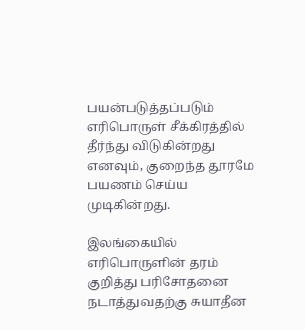பயன்படுத்தப்படும் எரிபொருள் சீக்கிரத்தில் தீர்ந்து விடுகின்றது எனவும், குறைந்த தூரமே பயணம் செய்ய முடிகின்றது.

இலங்கையில் எரிபொருளின் தரம் குறித்து பரிசோதனை நடாத்துவதற்கு சுயாதீன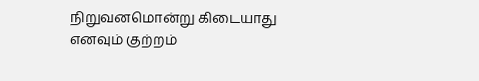நிறுவனமொன்று கிடையாது எனவும் குற்றம்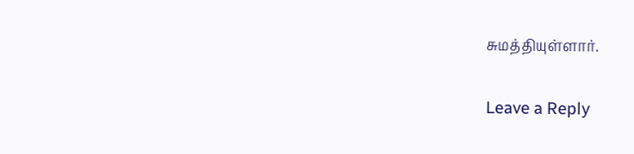சுமத்தியுள்ளார்.

Leave a Reply